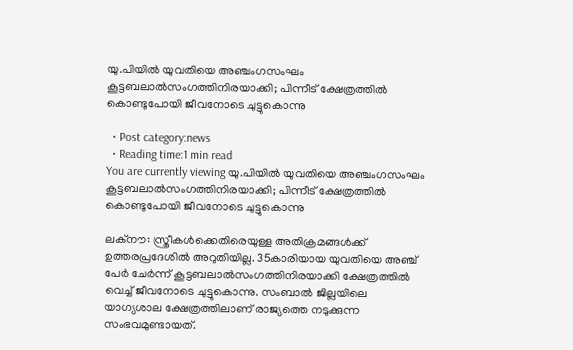യു.പിയില്‍ യുവതിയെ അഞ്ചംഗസംഘം കൂട്ടബലാല്‍സംഗത്തിനിരയാക്കി; പിന്നീട് ക്ഷേത്രത്തില്‍ കൊണ്ടുപോയി ജീവനോടെ ചുട്ടുകൊന്നു

  • Post category:news
  • Reading time:1 min read
You are currently viewing യു.പിയില്‍ യുവതിയെ അഞ്ചംഗസംഘം കൂട്ടബലാല്‍സംഗത്തിനിരയാക്കി; പിന്നീട് ക്ഷേത്രത്തില്‍ കൊണ്ടുപോയി ജീവനോടെ ചുട്ടുകൊന്നു

ലക്‌നൗ: സ്ത്രീകള്‍ക്കെതിരെയുള്ള അതിക്രമങ്ങള്‍ക്ക് ഉത്തരപ്രദേശില്‍ അറുതിയില്ല. 35കാരിയായ യുവതിയെ അഞ്ച് പേര്‍ ചേര്‍ന്ന് കൂട്ടബലാല്‍സംഗത്തിനിരയാക്കി ക്ഷേത്രത്തില്‍ വെച്ച് ജീവനോടെ ചുട്ടുകൊന്നു. സംബാല്‍ ജില്ലയിലെ യാഗ്യശാല ക്ഷേത്രത്തിലാണ് രാജ്യത്തെ നടുക്കുന്ന സംഭവമുണ്ടായത്.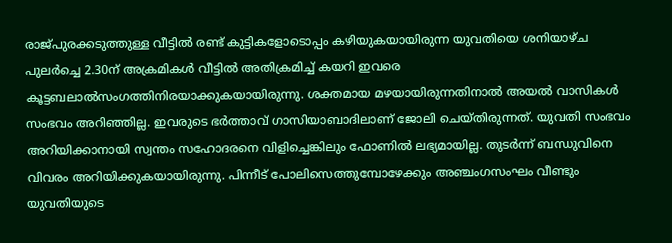രാജ്പുരക്കടുത്തുള്ള വീട്ടില്‍ രണ്ട് കുട്ടികളോടൊപ്പം കഴിയുകയായിരുന്ന യുവതിയെ ശനിയാഴ്ച പുലര്‍ച്ചെ 2.30ന് അക്രമികള്‍ വീട്ടില്‍ അതിക്രമിച്ച് കയറി ഇവരെ കൂട്ടബലാല്‍സംഗത്തിനിരയാക്കുകയായിരുന്നു. ശക്തമായ മഴയായിരുന്നതിനാല്‍ അയല്‍ വാസികള്‍ സംഭവം അറിഞ്ഞില്ല. ഇവരുടെ ഭര്‍ത്താവ് ഗാസിയാബാദിലാണ് ജോലി ചെയ്തിരുന്നത്. യുവതി സംഭവം അറിയിക്കാനായി സ്വന്തം സഹോദരനെ വിളിച്ചെങ്കിലും ഫോണില്‍ ലഭ്യമായില്ല. തുടര്‍ന്ന് ബന്ധുവിനെ വിവരം അറിയിക്കുകയായിരുന്നു. പിന്നീട് പോലിസെത്തുമ്പോഴേക്കും അഞ്ചംഗസംഘം വീണ്ടും യുവതിയുടെ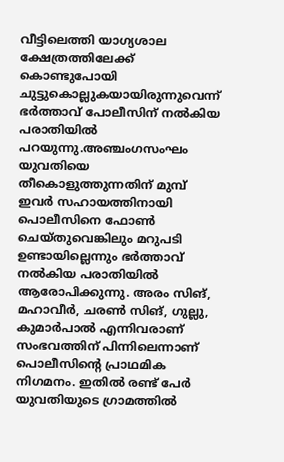വീട്ടിലെത്തി യാഗ്യശാല ക്ഷേത്രത്തിലേക്ക് കൊണ്ടുപോയി ചുട്ടുകൊല്ലുകയായിരുന്നുവെന്ന് ഭര്‍ത്താവ് പോലീസിന് നല്‍കിയ പരാതിയില്‍ പറയുന്നു.അഞ്ചംഗസംഘം യുവതിയെ തീകൊളുത്തുന്നതിന് മുമ്പ് ഇവര്‍ സഹായത്തിനായി പൊലീസിനെ ഫോണ്‍ ചെയ്തുവെങ്കിലും മറുപടി ഉണ്ടായില്ലെന്നും ഭര്‍ത്താവ് നല്‍കിയ പരാതിയില്‍ ആരോപിക്കുന്നു. അരം സിങ്, മഹാവീര്‍, ചരണ്‍ സിങ്, ഗുല്ലു, കുമാര്‍പാല്‍ എന്നിവരാണ് സംഭവത്തിന് പിന്നിലെന്നാണ് പൊലീസിന്റെ പ്രാഥമിക നിഗമനം. ഇതില്‍ രണ്ട് പേര്‍ യുവതിയുടെ ഗ്രാമത്തില്‍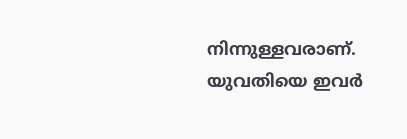നിന്നുള്ളവരാണ്. യുവതിയെ ഇവര്‍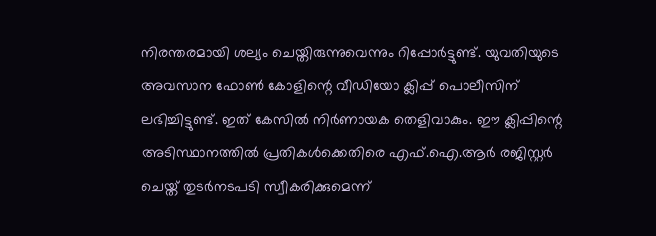നിരന്തരമായി ശല്യം ചെയ്തിരുന്നുവെന്നും റിപ്പോര്‍ട്ടുണ്ട്. യുവതിയുടെ അവസാന ഫോണ്‍ കോളിന്റെ വീഡിയോ ക്ലിപ്പ് പൊലീസിന് ലഭിച്ചിട്ടുണ്ട്. ഇത് കേസില്‍ നിര്‍ണായക തെളിവാകും. ഈ ക്ലിപ്പിന്റെ അടിസ്ഥാനത്തില്‍ പ്രതികള്‍ക്കെതിരെ എഫ്.ഐ.ആര്‍ രജിസ്റ്റര്‍ ചെയ്ത് തുടര്‍നടപടി സ്വീകരിക്കുമെന്ന്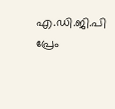എ.ഡി.ജി.പി പ്രേം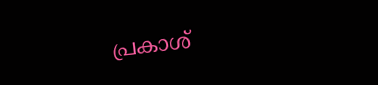പ്രകാശ്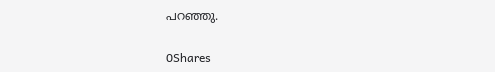പറഞ്ഞു.

0Shares